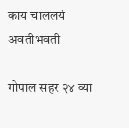काय चाललयं अवतीभवती

गोपाल सहर २४ व्या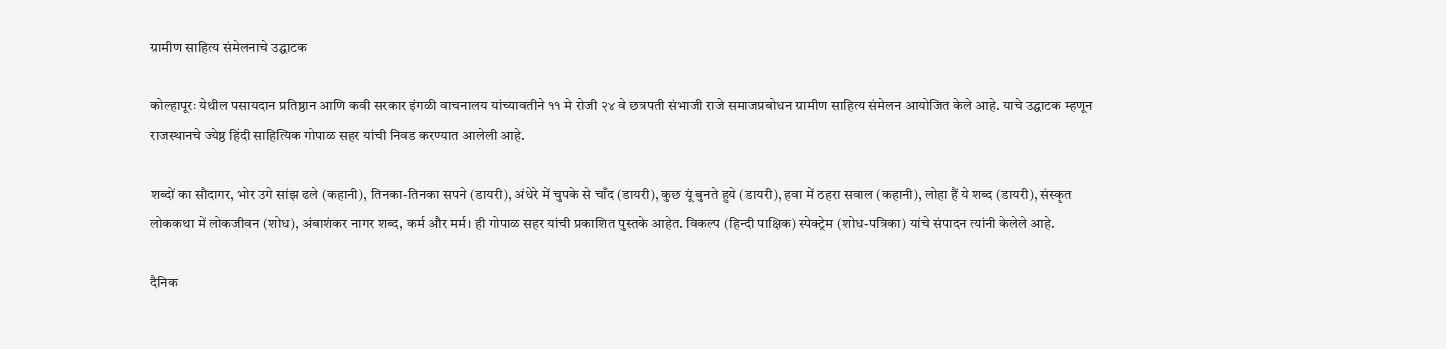ग्रामीण साहित्य संमेलनाचे उद्घाटक

कोल्हापूरः येथील पसायदान प्रतिष्ठान आणि कवी सरकार इंगळी वाचनालय यांच्यावतीने ११ मे रोजी २४ वे छत्रपती संभाजी राजे समाजप्रबोधन ग्रामीण साहित्य संमेलन आयोजित केले आहे. याचे उद्घाटक म्हणून राजस्थानचे ज्येष्ठ हिंदी साहित्यिक गोपाळ सहर यांची निवड करण्यात आलेली आहे.

शब्दों का सौदागर, भोर उगे सांझ ढले (कहानी), तिनका-तिनका सपने (डायरी), अंधेरे में चुपके से चाँद (डायरी), कुछ यूं बुनते हुये (डायरी), हवा में ठहरा सवाल (कहानी), लोहा हैं ये शब्द (डायरी), संस्कृत लोककथा में लोकजीवन (शोध), अंबाशंकर नागर शब्द, कर्म और मर्म। ही गोपाळ सहर यांची प्रकाशित पुस्तके आहेत. विकल्प (हिन्दी पाक्षिक) स्पेक्ट्रेम (शोध-पत्रिका) यांचे संपादन त्यांनी केलेले आहे.

दैनिक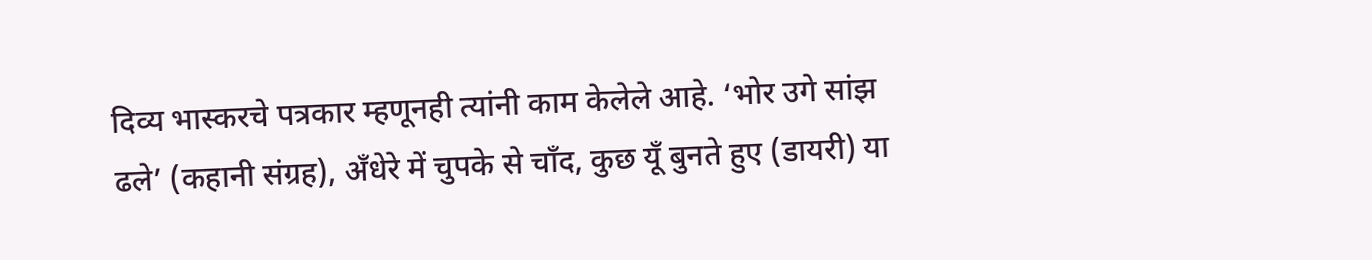दिव्य भास्करचे पत्रकार म्हणूनही त्यांनी काम केलेले आहे. ‘भोर उगे सांझ ढले’ (कहानी संग्रह), अँधेरे में चुपके से चाँद, कुछ यूँ बुनते हुए (डायरी) या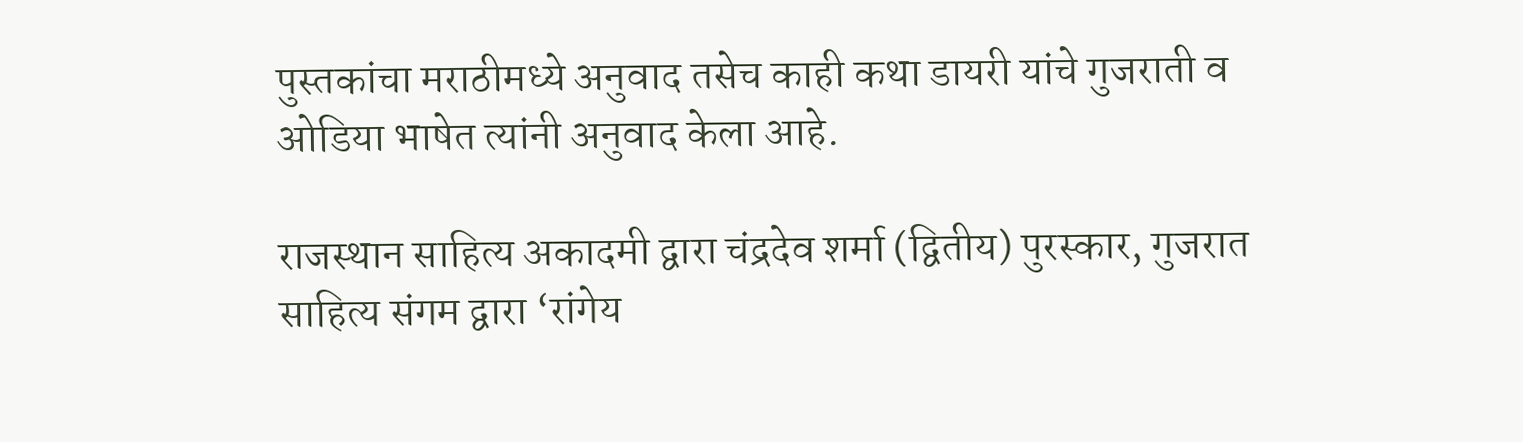पुस्तकांचा मराठीमध्ये अनुवाद तसेच काही कथा डायरी यांचे गुजराती व ओडिया भाषेत त्यांनी अनुवाद केला आहे.

राजस्थान साहित्य अकादमी द्वारा चंद्रदेव शर्मा (द्वितीय) पुरस्कार, गुजरात साहित्य संगम द्वारा ‘रांगेय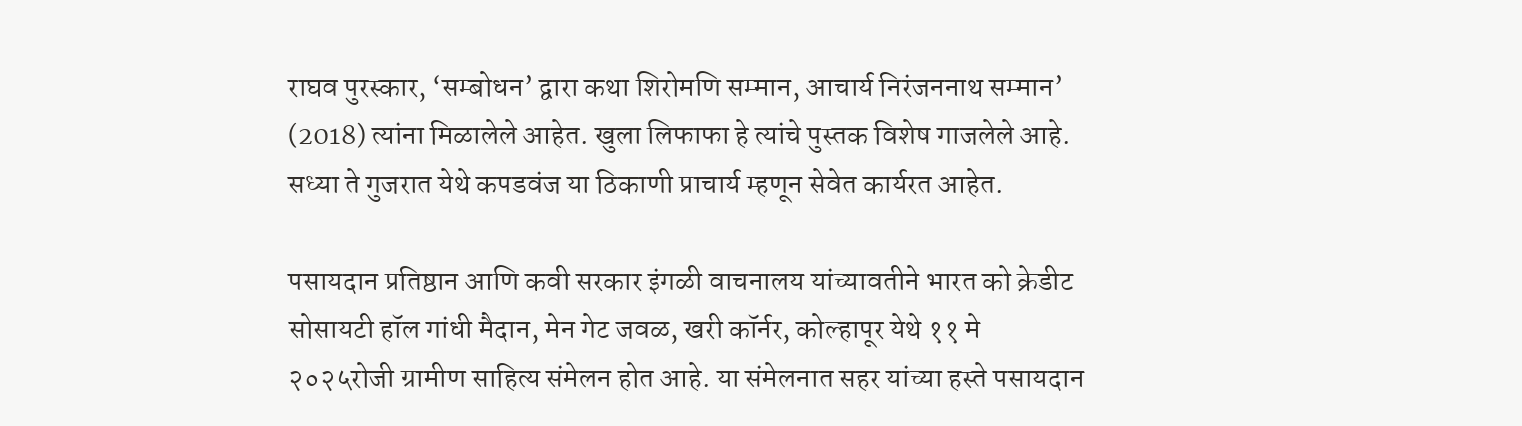राघव पुरस्कार, ‘सम्बोधन’ द्वारा कथा शिरोमणि सम्मान, आचार्य निरंजननाथ सम्मान’ (2018) त्यांना मिळालेले आहेत. खुला लिफाफा हे त्यांचे पुस्तक विशेष गाजलेले आहे. सध्या ते गुजरात येथे कपडवंज या ठिकाणी प्राचार्य म्हणून सेवेत कार्यरत आहेत.

पसायदान प्रतिष्ठान आणि कवी सरकार इंगळी वाचनालय यांच्यावतीने भारत को क्रेडीट सोसायटी हॉल गांधी मैदान, मेन गेट जवळ, खरी कॉर्नर, कोल्हापूर येथे ११ मे २०२५रोजी ग्रामीण साहित्य संमेलन होत आहे. या संमेलनात सहर यांच्या हस्ते पसायदान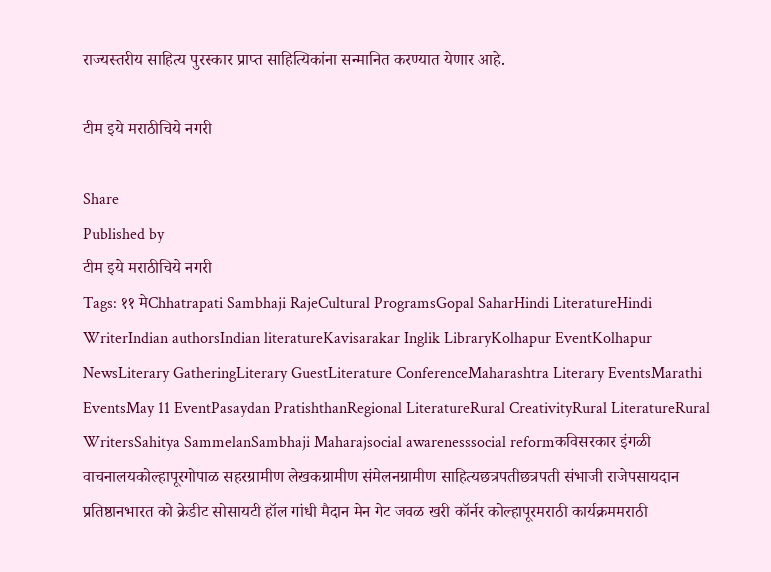राज्यस्तरीय साहित्य पुरस्कार प्राप्त साहित्यिकांना सन्मानित करण्यात येणार आहे.

टीम इये मराठीचिये नगरी

Share
Published by
टीम इये मराठीचिये नगरी
Tags: ११ मेChhatrapati Sambhaji RajeCultural ProgramsGopal SaharHindi LiteratureHindi WriterIndian authorsIndian literatureKavisarakar Inglik LibraryKolhapur EventKolhapur NewsLiterary GatheringLiterary GuestLiterature ConferenceMaharashtra Literary EventsMarathi EventsMay 11 EventPasaydan PratishthanRegional LiteratureRural CreativityRural LiteratureRural WritersSahitya SammelanSambhaji Maharajsocial awarenesssocial reformकविसरकार इंगळी वाचनालयकोल्हापूरगोपाळ सहरग्रामीण लेखकग्रामीण संमेलनग्रामीण साहित्यछत्रपतीछत्रपती संभाजी राजेपसायदान प्रतिष्ठानभारत को क्रेडीट सोसायटी हॉल गांधी मैदान मेन गेट जवळ खरी कॉर्नर कोल्हापूरमराठी कार्यक्रममराठी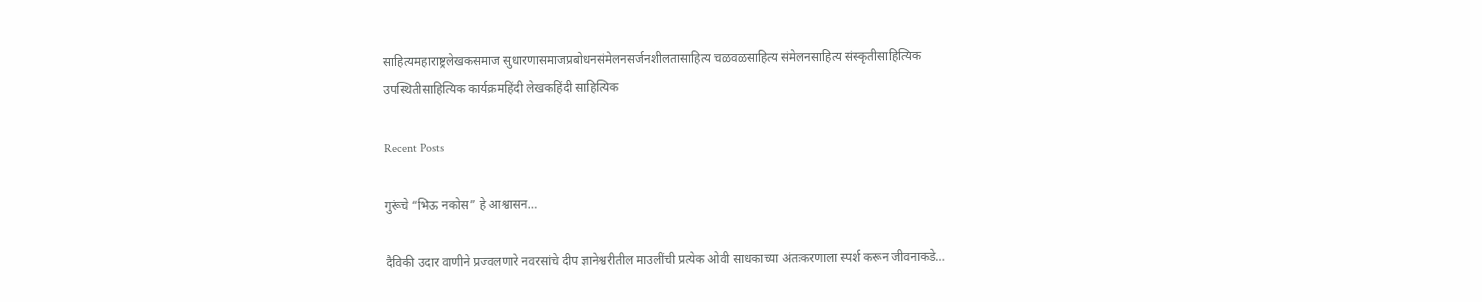साहित्यमहाराष्ट्रलेखकसमाज सुधारणासमाजप्रबोधनसंमेलनसर्जनशीलतासाहित्य चळवळसाहित्य संमेलनसाहित्य संस्कृतीसाहित्यिक उपस्थितीसाहित्यिक कार्यक्रमहिंदी लेखकहिंदी साहित्यिक

Recent Posts

गुरूंचे “भिऊ नकोस” हे आश्वासन…

दैविकी उदार वाणीने प्रज्वलणारे नवरसांचे दीप ज्ञानेश्वरीतील माउलींची प्रत्येक ओवी साधकाच्या अंतःकरणाला स्पर्श करून जीवनाकडे…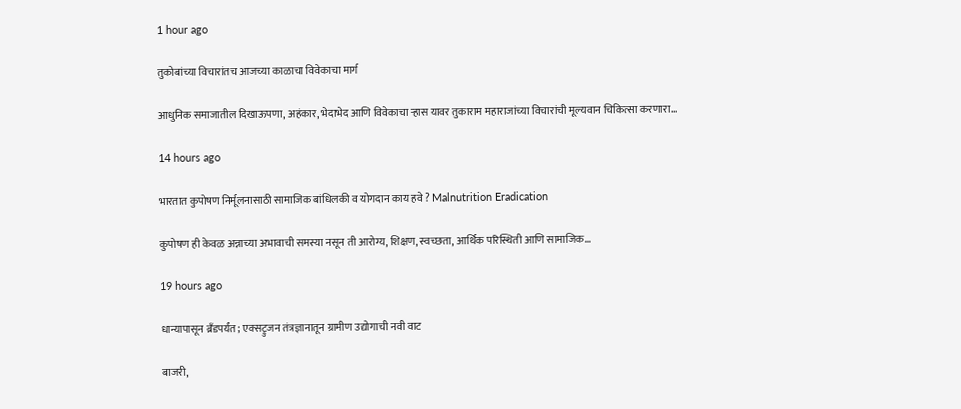1 hour ago

तुकोबांच्या विचारांतच आजच्या काळाचा विवेकाचा मार्ग

आधुनिक समाजातील दिखाऊपणा, अहंकार, भेदाभेद आणि विवेकाचा ऱ्हास यावर तुकाराम महाराजांच्या विचारांची मूल्यवान चिकित्सा करणारा…

14 hours ago

भारतात कुपोषण निर्मूलनासाठी सामाजिक बांधिलकी व योगदान काय हवे ? Malnutrition Eradication

कुपोषण ही केवळ अन्नाच्या अभावाची समस्या नसून ती आरोग्य, शिक्षण, स्वच्छता, आर्थिक परिस्थिती आणि सामाजिक…

19 hours ago

धान्यापासून ब्रँडपर्यंत; एक्सट्रुजन तंत्रज्ञानातून ग्रामीण उद्योगाची नवी वाट

बाजरी,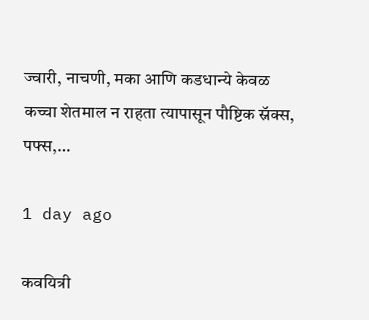ज्वारी, नाचणी, मका आणि कडधान्ये केवळ कच्चा शेतमाल न राहता त्यापासून पौष्टिक स्नॅक्स, पफ्स,…

1 day ago

कवयित्री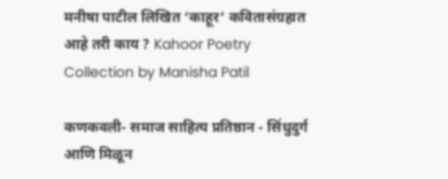मनीषा पाटील लिखित ‘काहूर’ कवितासंग्रहात आहे तरी काय ? Kahoor Poetry Collection by Manisha Patil

कणकवली- समाज साहित्य प्रतिष्ठान - सिंधुदुर्ग आणि मिळून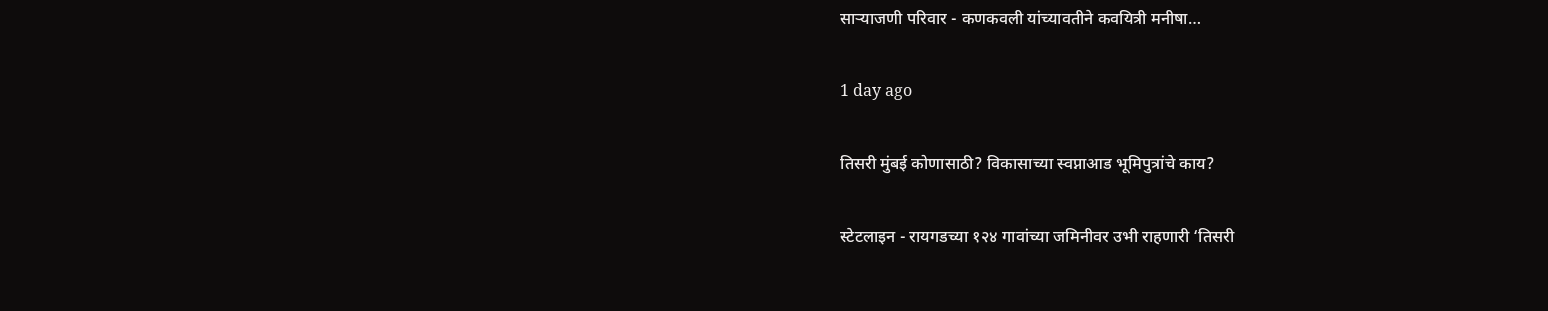साऱ्याजणी परिवार - कणकवली यांच्यावतीने कवयित्री मनीषा…

1 day ago

तिसरी मुंबई कोणासाठी? विकासाच्या स्वप्नाआड भूमिपुत्रांचे काय?

स्टेटलाइन - रायगडच्या १२४ गावांच्या जमिनीवर उभी राहणारी ‘तिसरी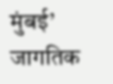मुंबई’ जागतिक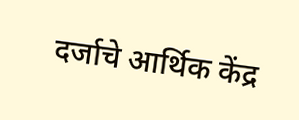दर्जाचे आर्थिक केंद्र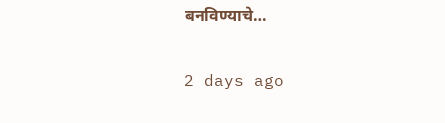बनविण्याचे…

2 days ago